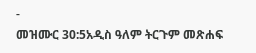-
መዝሙር 30:5አዲስ ዓለም ትርጉም መጽሐፍ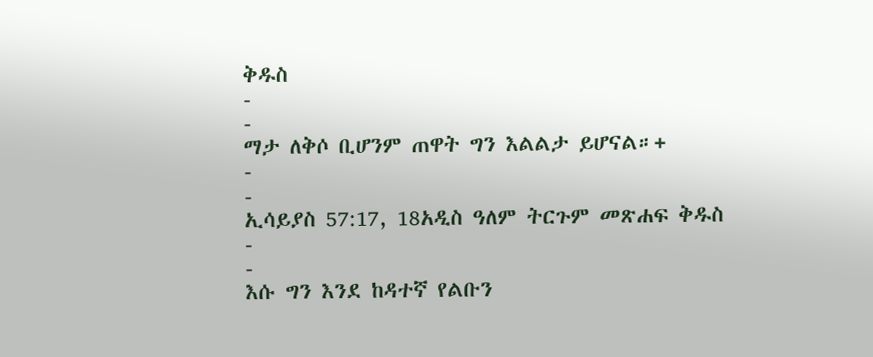ቅዱስ
-
-
ማታ ለቅሶ ቢሆንም ጠዋት ግን እልልታ ይሆናል።+
-
-
ኢሳይያስ 57:17, 18አዲስ ዓለም ትርጉም መጽሐፍ ቅዱስ
-
-
እሱ ግን እንደ ከዳተኛ የልቡን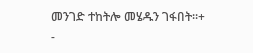መንገድ ተከትሎ መሄዱን ገፋበት።+
-